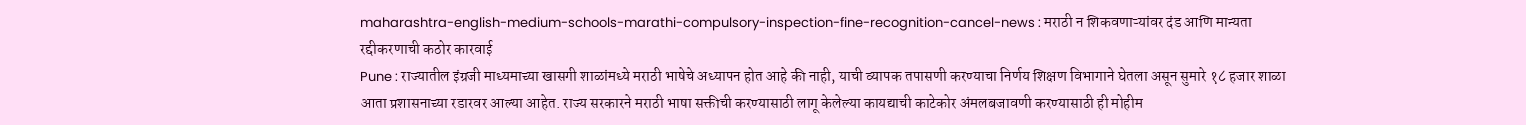maharashtra-english-medium-schools-marathi-compulsory-inspection-fine-recognition-cancel-news : मराठी न शिकवणाऱ्यांवर दंड आणि मान्यता रद्दीकरणाची कठोर कारवाई
Pune : राज्यातील इंग्रजी माध्यमाच्या खासगी शाळांमध्ये मराठी भाषेचे अध्यापन होत आहे की नाही, याची व्यापक तपासणी करण्याचा निर्णय शिक्षण विभागाने घेतला असून सुमारे १८ हजार शाळा आता प्रशासनाच्या रडारवर आल्या आहेत. राज्य सरकारने मराठी भाषा सक्तीची करण्यासाठी लागू केलेल्या कायद्याची काटेकोर अंमलबजावणी करण्यासाठी ही मोहीम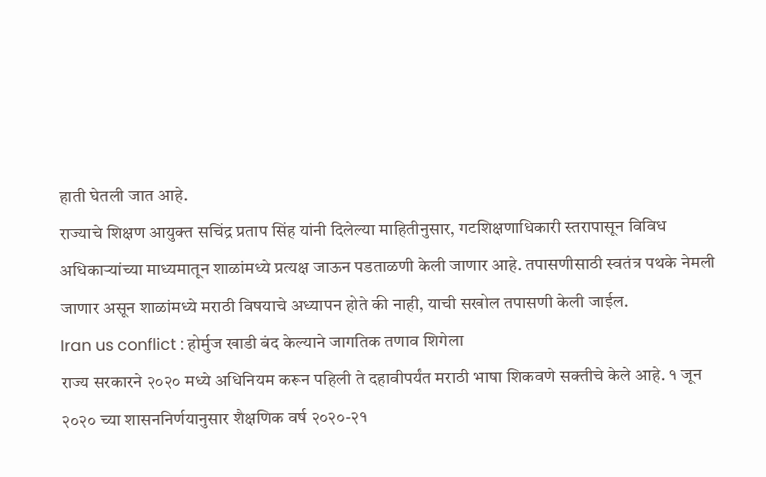हाती घेतली जात आहे.
राज्याचे शिक्षण आयुक्त सचिंद्र प्रताप सिंह यांनी दिलेल्या माहितीनुसार, गटशिक्षणाधिकारी स्तरापासून विविध अधिकाऱ्यांच्या माध्यमातून शाळांमध्ये प्रत्यक्ष जाऊन पडताळणी केली जाणार आहे. तपासणीसाठी स्वतंत्र पथके नेमली जाणार असून शाळांमध्ये मराठी विषयाचे अध्यापन होते की नाही, याची सखोल तपासणी केली जाईल.
Iran us conflict : होर्मुज खाडी बंद केल्याने जागतिक तणाव शिगेला
राज्य सरकारने २०२० मध्ये अधिनियम करून पहिली ते दहावीपर्यंत मराठी भाषा शिकवणे सक्तीचे केले आहे. १ जून २०२० च्या शासननिर्णयानुसार शैक्षणिक वर्ष २०२०-२१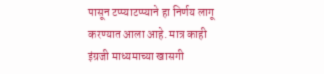पासून टप्प्याटप्प्याने हा निर्णय लागू करण्यात आला आहे. मात्र काही इंग्रजी माध्यमाच्या खासगी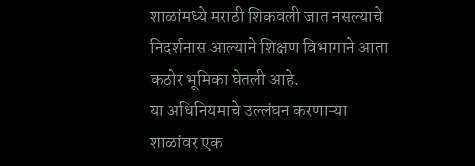शाळांमध्ये मराठी शिकवली जात नसल्याचे निदर्शनास आल्याने शिक्षण विभागाने आता कठोर भूमिका घेतली आहे.
या अधिनियमाचे उल्लंघन करणाऱ्या शाळांवर एक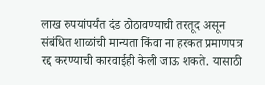लाख रुपयांपर्यंत दंड ठोठावण्याची तरतूद असून संबंधित शाळांची मान्यता किंवा ना हरकत प्रमाणपत्र रद्द करण्याची कारवाईही केली जाऊ शकते. यासाठी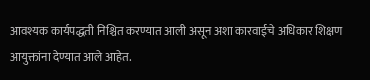आवश्यक कार्यपद्धती निश्चित करण्यात आली असून अशा कारवाईचे अधिकार शिक्षण आयुक्तांना देण्यात आले आहेत.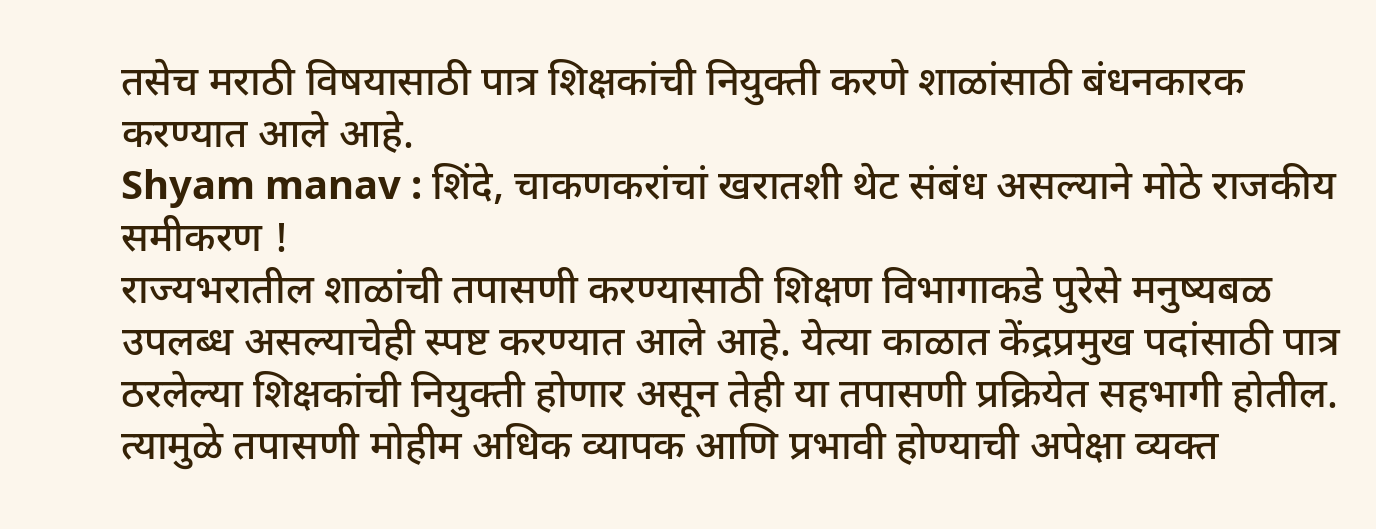तसेच मराठी विषयासाठी पात्र शिक्षकांची नियुक्ती करणे शाळांसाठी बंधनकारक करण्यात आले आहे.
Shyam manav : शिंदे, चाकणकरांचां खरातशी थेट संबंध असल्याने मोठे राजकीय समीकरण !
राज्यभरातील शाळांची तपासणी करण्यासाठी शिक्षण विभागाकडे पुरेसे मनुष्यबळ उपलब्ध असल्याचेही स्पष्ट करण्यात आले आहे. येत्या काळात केंद्रप्रमुख पदांसाठी पात्र ठरलेल्या शिक्षकांची नियुक्ती होणार असून तेही या तपासणी प्रक्रियेत सहभागी होतील. त्यामुळे तपासणी मोहीम अधिक व्यापक आणि प्रभावी होण्याची अपेक्षा व्यक्त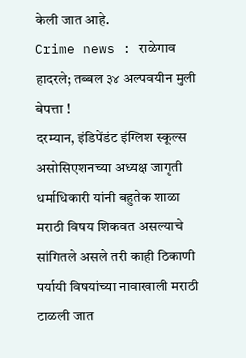केली जात आहे.
Crime news : राळेगाव हादरले; तब्बल ३४ अल्पवयीन मुली बेपत्ता !
दरम्यान, इंडिपेंडंट इंग्लिश स्कूल्स असोसिएशनच्या अध्यक्ष जागृती धर्माधिकारी यांनी बहुतेक शाळा मराठी विषय शिकवत असल्याचे सांगितले असले तरी काही ठिकाणी पर्यायी विषयांच्या नावाखाली मराठी टाळली जात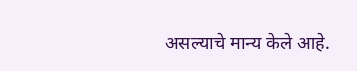असल्याचे मान्य केले आहे.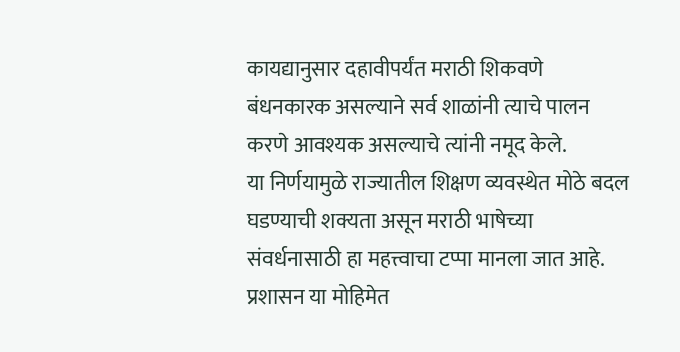कायद्यानुसार दहावीपर्यंत मराठी शिकवणे बंधनकारक असल्याने सर्व शाळांनी त्याचे पालन करणे आवश्यक असल्याचे त्यांनी नमूद केले.
या निर्णयामुळे राज्यातील शिक्षण व्यवस्थेत मोठे बदल घडण्याची शक्यता असून मराठी भाषेच्या संवर्धनासाठी हा महत्त्वाचा टप्पा मानला जात आहे. प्रशासन या मोहिमेत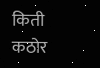किती कठोर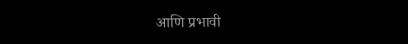आणि प्रभावी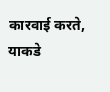कारवाई करते, याकडे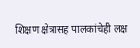शिक्षण क्षेत्रासह पालकांचेही लक्ष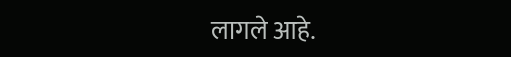लागले आहे.